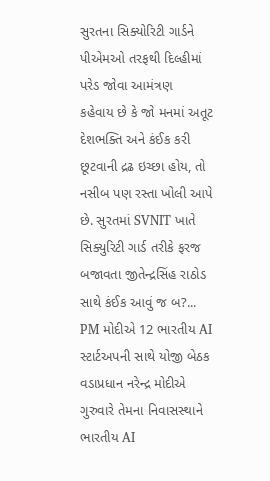સુરતના સિક્યોરિટી ગાર્ડને પીએમઓ તરફથી દિલ્હીમાં પરેડ જોવા આમંત્રણ
કહેવાય છે કે જો મનમાં અતૂટ દેશભક્તિ અને કંઈક કરી છૂટવાની દ્રઢ ઇચ્છા હોય, તો નસીબ પણ રસ્તા ખોલી આપે છે. સુરતમાં SVNIT ખાતે સિક્યુરિટી ગાર્ડ તરીકે ફરજ બજાવતા જીતેન્દ્રસિંહ રાઠોડ સાથે કંઈક આવું જ બ?...
PM મોદીએ 12 ભારતીય AI સ્ટાર્ટઅપની સાથે યોજી બેઠક
વડાપ્રધાન નરેન્દ્ર મોદીએ ગુરુવારે તેમના નિવાસસ્થાને ભારતીય AI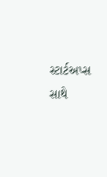સ્ટાર્ટઅપ્સ સાથે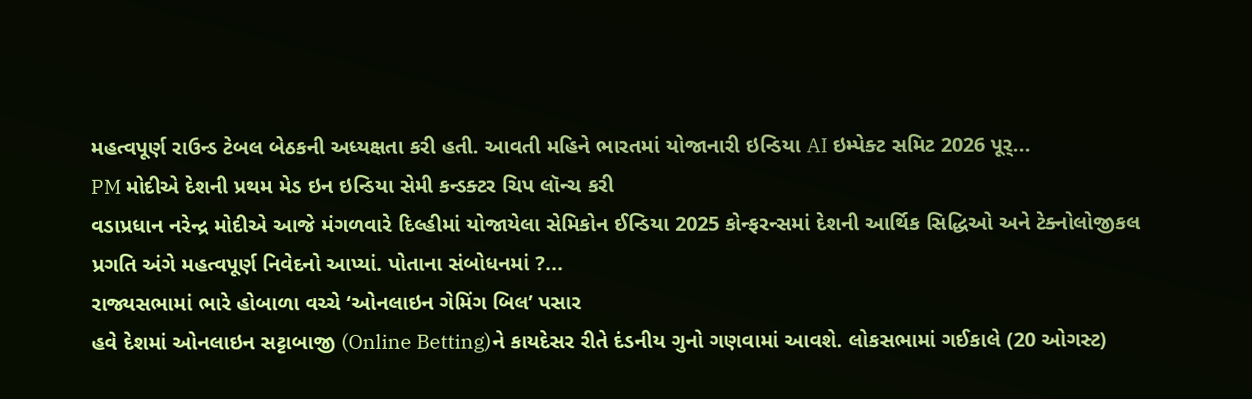મહત્વપૂર્ણ રાઉન્ડ ટેબલ બેઠકની અધ્યક્ષતા કરી હતી. આવતી મહિને ભારતમાં યોજાનારી ઇન્ડિયા AI ઇમ્પેક્ટ સમિટ 2026 પૂર્...
PM મોદીએ દેશની પ્રથમ મેડ ઇન ઇન્ડિયા સેમી કન્ડક્ટર ચિપ લૉન્ચ કરી
વડાપ્રધાન નરેન્દ્ર મોદીએ આજે મંગળવારે દિલ્હીમાં યોજાયેલા સેમિકોન ઈન્ડિયા 2025 કોન્ફરન્સમાં દેશની આર્થિક સિદ્ધિઓ અને ટેક્નોલોજીકલ પ્રગતિ અંગે મહત્વપૂર્ણ નિવેદનો આપ્યાં. પોતાના સંબોધનમાં ?...
રાજ્યસભામાં ભારે હોબાળા વચ્ચે ‘ઓનલાઇન ગેમિંગ બિલ’ પસાર
હવે દેશમાં ઓનલાઇન સટ્ટાબાજી (Online Betting)ને કાયદેસર રીતે દંડનીય ગુનો ગણવામાં આવશે. લોકસભામાં ગઈકાલે (20 ઓગસ્ટ)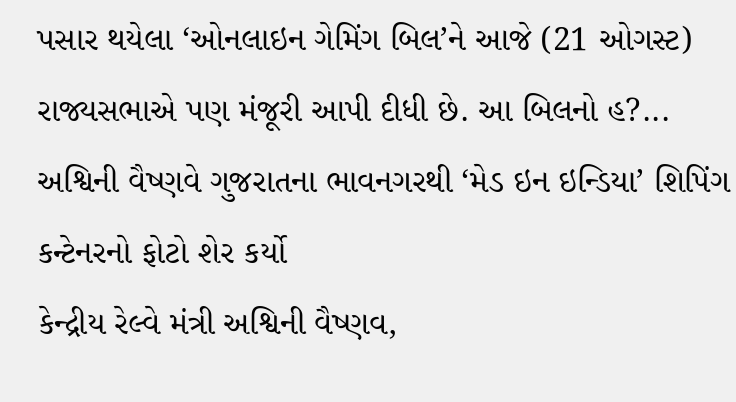પસાર થયેલા ‘ઓનલાઇન ગેમિંગ બિલ’ને આજે (21 ઓગસ્ટ) રાજ્યસભાએ પણ મંજૂરી આપી દીધી છે. આ બિલનો હ?...
અશ્વિની વૈષ્ણવે ગુજરાતના ભાવનગરથી ‘મેડ ઇન ઇન્ડિયા’ શિપિંગ કન્ટેનરનો ફોટો શેર કર્યો
કેન્દ્રીય રેલ્વે મંત્રી અશ્વિની વૈષ્ણવ,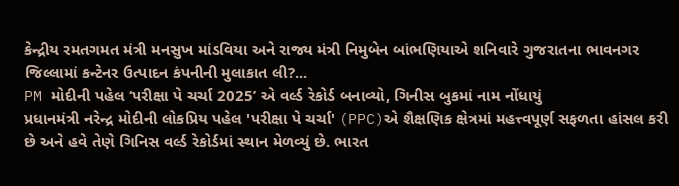કેન્દ્રીય રમતગમત મંત્રી મનસુખ માંડવિયા અને રાજ્ય મંત્રી નિમુબેન બાંભણિયાએ શનિવારે ગુજરાતના ભાવનગર જિલ્લામાં કન્ટેનર ઉત્પાદન કંપનીની મુલાકાત લી?...
PM મોદીની પહેલ ‘પરીક્ષા પે ચર્ચા 2025’ એ વર્લ્ડ રેકોર્ડ બનાવ્યો, ગિનીસ બુકમાં નામ નોંધાયું
પ્રધાનમંત્રી નરેન્દ્ર મોદીની લોકપ્રિય પહેલ 'પરીક્ષા પે ચર્ચા' (PPC)એ શૈક્ષણિક ક્ષેત્રમાં મહત્ત્વપૂર્ણ સફળતા હાંસલ કરી છે અને હવે તેણે ગિનિસ વર્લ્ડ રેકોર્ડમાં સ્થાન મેળવ્યું છે. ભારત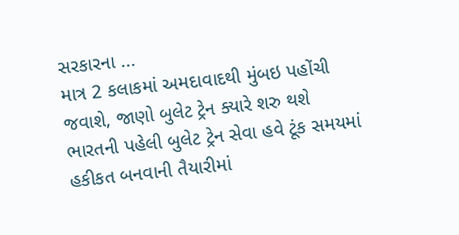સરકારના ...
માત્ર 2 કલાકમાં અમદાવાદથી મુંબઇ પહોંચી જવાશે, જાણો બુલેટ ટ્રેન ક્યારે શરુ થશે
ભારતની પહેલી બુલેટ ટ્રેન સેવા હવે ટૂંક સમયમાં હકીકત બનવાની તૈયારીમાં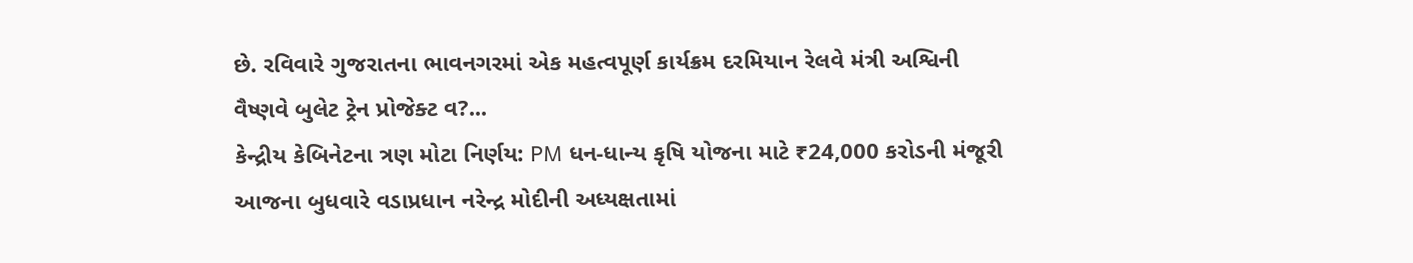છે. રવિવારે ગુજરાતના ભાવનગરમાં એક મહત્વપૂર્ણ કાર્યક્રમ દરમિયાન રેલવે મંત્રી અશ્વિની વૈષ્ણવે બુલેટ ટ્રેન પ્રોજેક્ટ વ?...
કેન્દ્રીય કેબિનેટના ત્રણ મોટા નિર્ણય: PM ધન-ધાન્ય કૃષિ યોજના માટે ₹24,000 કરોડની મંજૂરી
આજના બુધવારે વડાપ્રધાન નરેન્દ્ર મોદીની અધ્યક્ષતામાં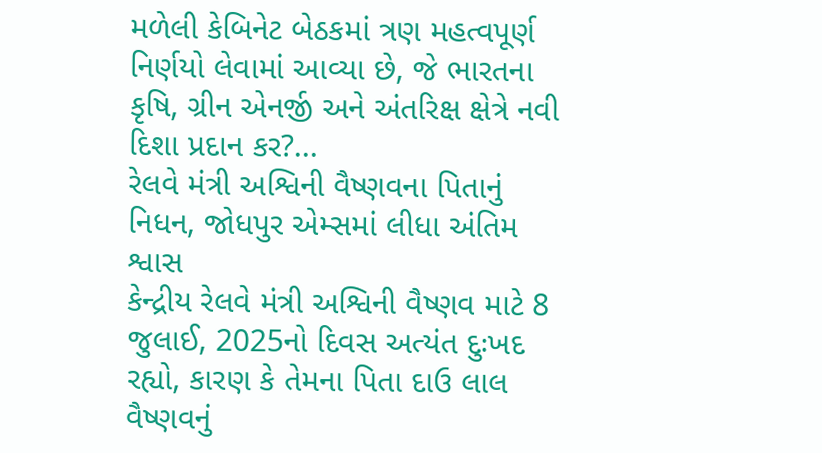મળેલી કેબિનેટ બેઠકમાં ત્રણ મહત્વપૂર્ણ નિર્ણયો લેવામાં આવ્યા છે, જે ભારતના કૃષિ, ગ્રીન એનર્જી અને અંતરિક્ષ ક્ષેત્રે નવી દિશા પ્રદાન કર?...
રેલવે મંત્રી અશ્વિની વૈષ્ણવના પિતાનું નિધન, જોધપુર એમ્સમાં લીધા અંતિમ શ્વાસ
કેન્દ્રીય રેલવે મંત્રી અશ્વિની વૈષ્ણવ માટે 8 જુલાઈ, 2025નો દિવસ અત્યંત દુઃખદ રહ્યો, કારણ કે તેમના પિતા દાઉ લાલ વૈષ્ણવનું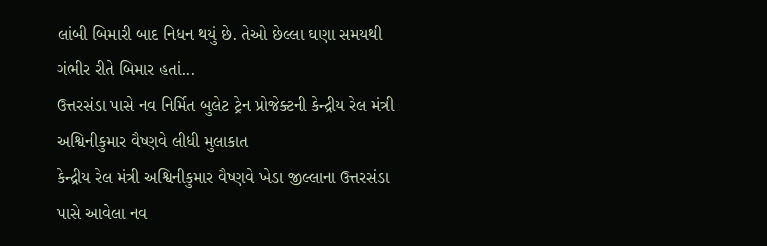લાંબી બિમારી બાદ નિધન થયું છે. તેઓ છેલ્લા ઘણા સમયથી ગંભીર રીતે બિમાર હતાં...
ઉત્તરસંડા પાસે નવ નિર્મિત બુલેટ ટ્રેન પ્રોજેક્ટની કેન્દ્રીય રેલ મંત્રી અશ્વિનીકુમાર વૈષ્ણવે લીધી મુલાકાત
કેન્દ્રીય રેલ મંત્રી અશ્વિનીકુમાર વૈષ્ણવે ખેડા જીલ્લાના ઉત્તરસંડા પાસે આવેલા નવ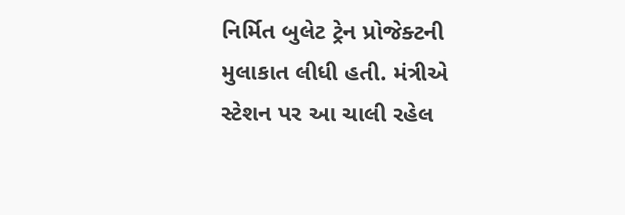નિર્મિત બુલેટ ટ્રેન પ્રોજેક્ટની મુલાકાત લીધી હતી. મંત્રીએ સ્ટેશન પર આ ચાલી રહેલ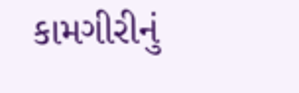કામગીરીનું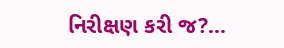નિરીક્ષણ કરી જ?...